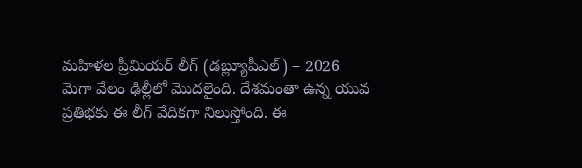మహిళల ప్రీమియర్ లీగ్ (డబ్ల్యూపీఎల్) – 2026 మెగా వేలం ఢిల్లీలో మొదలైంది. దేశమంతా ఉన్న యువ ప్రతిభకు ఈ లీగ్ వేదికగా నిలుస్తోంది. ఈ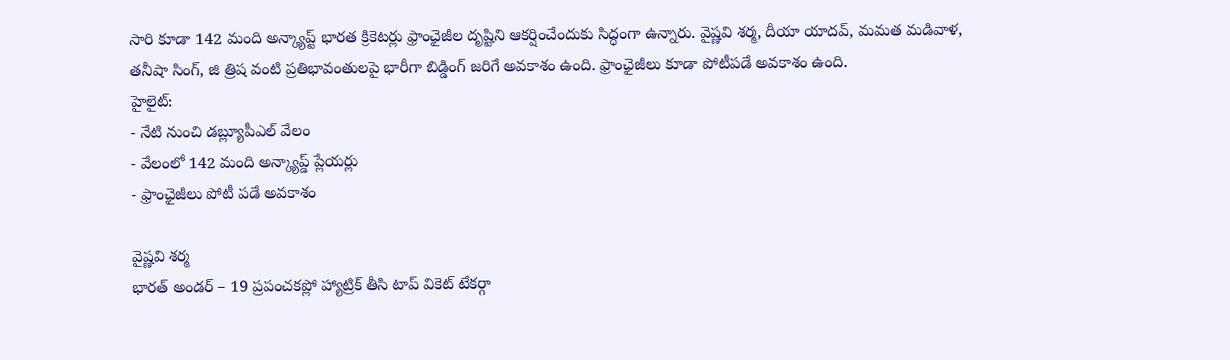సారి కూడా 142 మంది అన్క్యాప్ట్ భారత క్రికెటర్లు ఫ్రాంఛైజీల దృష్టిని ఆకర్షించేందుకు సిద్ధంగా ఉన్నారు. వైష్ణవి శర్మ, దీయా యాదవ్, మమత మడివాళ, తనీషా సింగ్, జి త్రిష వంటి ప్రతిభావంతులపై భారీగా బిడ్డింగ్ జరిగే అవకాశం ఉంది. ఫ్రాంఛైజీలు కూడా పోటీపడే అవకాశం ఉంది.
హైలైట్:
- నేటి నుంచి డబ్ల్యూపీఎల్ వేలం
- వేలంలో 142 మంది అన్క్యాప్డ్ ప్లేయర్లు
- ఫ్రాంఛైజీలు పోటీ పడే అవకాశం

వైష్ణవి శర్మ
భారత్ అండర్ – 19 ప్రపంచకప్లో హ్యాట్రిక్ తీసి టాప్ వికెట్ టేకర్గా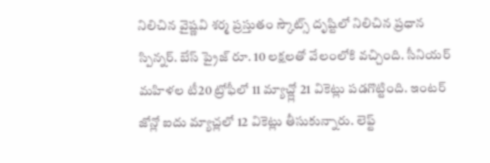నిలిచిన వైష్ణవి శర్మ ప్రస్తుతం స్కౌట్స్ దృష్టిలో నిలిచిన ప్రధాన స్పిన్నర్. బేస్ ప్రైజ్ రూ. 10 లక్షలతో వేలంలోకి వచ్చింది. సీనియర్ మహిళల టీ20 ట్రోఫీలో 11 మ్యాచ్ల్లో 21 వికెట్లు పడగొట్టింది. ఇంటర్ జోన్లో ఐదు మ్యాచ్లలో 12 వికెట్లు తీసుకున్నారు. లెఫ్ట్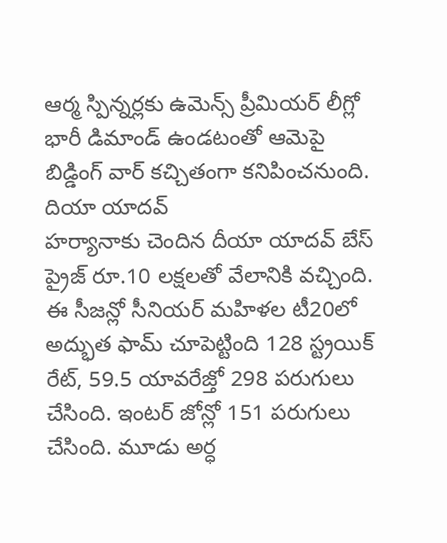ఆర్మ స్పిన్నర్లకు ఉమెన్స్ ప్రీమియర్ లీగ్లో భారీ డిమాండ్ ఉండటంతో ఆమెపై బిడ్డింగ్ వార్ కచ్చితంగా కనిపించనుంది.
దియా యాదవ్
హర్యానాకు చెందిన దీయా యాదవ్ బేస్ ప్రైజ్ రూ.10 లక్షలతో వేలానికి వచ్చింది. ఈ సీజన్లో సీనియర్ మహిళల టీ20లో అద్భుత ఫామ్ చూపెట్టింది 128 స్ట్రయిక్ రేట్, 59.5 యావరేజ్తో 298 పరుగులు చేసింది. ఇంటర్ జోన్లో 151 పరుగులు చేసింది. మూడు అర్ధ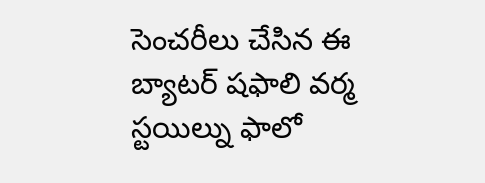సెంచరీలు చేసిన ఈ బ్యాటర్ షఫాలి వర్మ స్టయిల్ను ఫాలో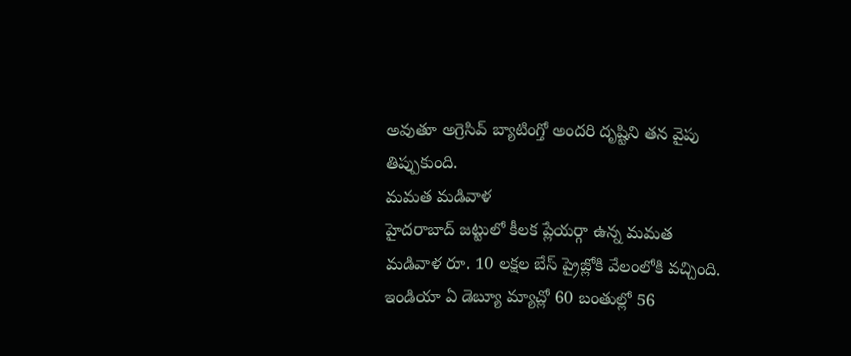అవుతూ అగ్రెసివ్ బ్యాటింగ్తో అందరి దృష్టిని తన వైపు తిప్పుకుంది.
మమత మడివాళ
హైదరాబాద్ జట్టులో కీలక ప్లేయర్గా ఉన్న మమత మడివాళ రూ. 10 లక్షల బేస్ ప్రైజ్లోకి వేలంలోకి వచ్చింది. ఇండియా ఏ డెబ్యూ మ్యాచ్లో 60 బంతుల్లో 56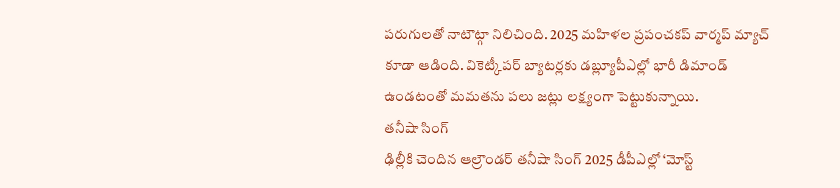పరుగులతో నాటౌట్గా నిలిచింది. 2025 మహిళల ప్రపంచకప్ వార్మప్ మ్యాచ్ కూడా ఆడింది. వికెట్కీపర్ బ్యాటర్లకు డబ్ల్యూపీఎల్లో భారీ డిమాండ్ ఉండటంతో మమతను పలు జట్లు లక్ష్యంగా పెట్టుకున్నాయి.
తనీషా సింగ్
ఢిల్లీకి చెందిన ఆల్రౌండర్ తనీషా సింగ్ 2025 డీపీఎల్లో ‘మోస్ట్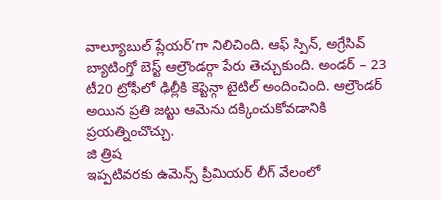వాల్యూబుల్ ప్లేయర్’గా నిలిచింది. ఆఫ్ స్పిన్, అగ్రేసివ్ బ్యాటింగ్తో బెస్ట్ ఆల్రౌండర్గా పేరు తెచ్చుకుంది. అండర్ – 23 టీ20 ట్రోఫీలో ఢిల్లీకి కెప్టెన్గా టైటిల్ అందించింది. ఆల్రౌండర్ అయిన ప్రతి జట్టు ఆమెను దక్కించుకోవడానికి ప్రయత్నించొచ్చు.
జి త్రిష
ఇప్పటివరకు ఉమెన్స్ ప్రీమియర్ లీగ్ వేలంలో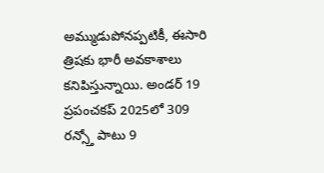అమ్ముడుపోనప్పటికీ, ఈసారి త్రిషకు భారీ అవకాశాలు కనిపిస్తున్నాయి. అండర్ 19 ప్రపంచకప్ 2025లో 309 రన్స్తో పాటు 9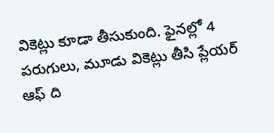వికెట్లు కూడా తీసుకుంది. ఫైనల్లో 4 పరుగులు, మూడు వికెట్లు తీసి ప్లేయర్ ఆఫ్ ది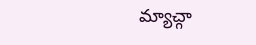మ్యాచ్గా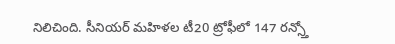నిలిచింది. సీనియర్ మహిళల టీ20 ట్రోఫీలో 147 రన్స్తో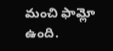మంచి ఫామ్లో ఉంది.